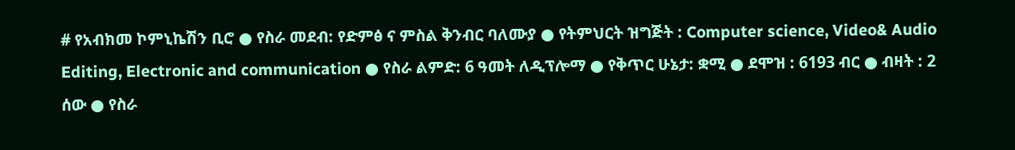# የአብክመ ኮምኒኬሽን ቢሮ ● የስራ መደብ: የድምፅ ና ምስል ቅንብር ባለሙያ ● የትምህርት ዝግጅት : Computer science, Video& Audio Editing, Electronic and communication ● የስራ ልምድ: 6 ዓመት ለዲፕሎማ ● የቅጥር ሁኔታ: ቋሚ ● ደሞዝ : 6193 ብር ● ብዛት : 2 ሰው ● የስራ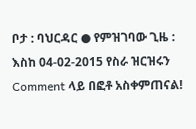ቦታ : ባህርዳር ● የምዝገባው ጊዜ : እስከ 04-02-2015 የስራ ዝርዝሩን Comment ላይ በፎቶ አስቀምጠናል!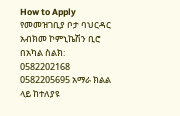How to Apply የመመዝገቢያ ቦታ ባህርዳር አብክመ ኮምኒኬሽን ቢሮ በአካል ስልክ: 0582202168 0582205695 አማራ ክልል ላይ ከተለያዩ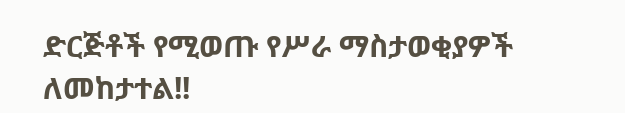ድርጅቶች የሚወጡ የሥራ ማስታወቂያዎች ለመከታተል!!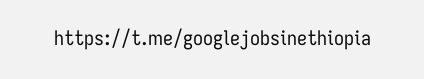https://t.me/googlejobsinethiopia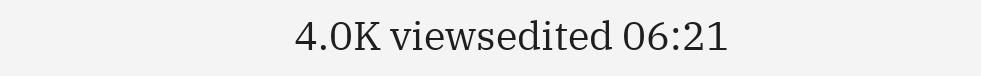4.0K viewsedited 06:21